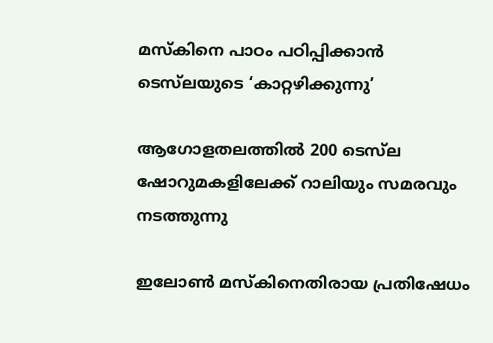മസ്‌കിനെ പാഠം പഠിപ്പിക്കാന്‍ ടെസ്‌ലയുടെ ‘കാറ്റഴിക്കുന്നു’

ആഗോളതലത്തില്‍ 200 ടെസ്‌ല ഷോറുമകളിലേക്ക് റാലിയും സമരവും നടത്തുന്നു

ഇലോണ്‍ മസ്‌കിനെതിരായ പ്രതിഷേധം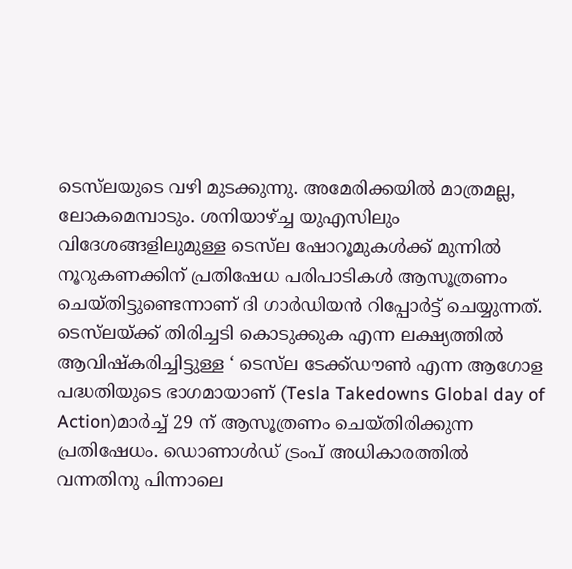ടെസ്‌ലയുടെ വഴി മുടക്കുന്നു. അമേരിക്കയില്‍ മാത്രമല്ല, ലോകമെമ്പാടും. ശനിയാഴ്ച്ച യുഎസിലും വിദേശങ്ങളിലുമുള്ള ടെസ്‌ല ഷോറൂമുകള്‍ക്ക് മുന്നില്‍ നൂറുകണക്കിന് പ്രതിഷേധ പരിപാടികള്‍ ആസൂത്രണം ചെയ്തിട്ടുണ്ടെന്നാണ് ദി ഗാര്‍ഡിയന്‍ റിപ്പോര്‍ട്ട് ചെയ്യുന്നത്. ടെസ്‌ലയ്ക്ക് തിരിച്ചടി കൊടുക്കുക എന്ന ലക്ഷ്യത്തില്‍ ആവിഷ്‌കരിച്ചിട്ടുള്ള ‘ ടെസ്‌ല ടേക്ക്ഡൗണ്‍ എന്ന ആഗോള പദ്ധതിയുടെ ഭാഗമായാണ് (Tesla Takedowns Global day of Action)മാര്‍ച്ച് 29 ന് ആസൂത്രണം ചെയ്തിരിക്കുന്ന പ്രതിഷേധം. ഡൊണാള്‍ഡ് ട്രംപ് അധികാരത്തില്‍ വന്നതിനു പിന്നാലെ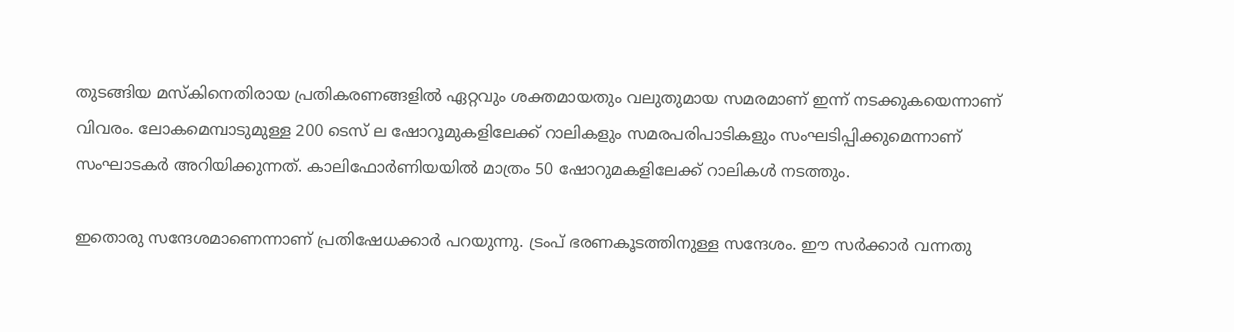തുടങ്ങിയ മസ്‌കിനെതിരായ പ്രതികരണങ്ങളില്‍ ഏറ്റവും ശക്തമായതും വലുതുമായ സമരമാണ് ഇന്ന് നടക്കുകയെന്നാണ് വിവരം. ലോകമെമ്പാടുമുള്ള 200 ടെസ് ല ഷോറൂമുകളിലേക്ക് റാലികളും സമരപരിപാടികളും സംഘടിപ്പിക്കുമെന്നാണ് സംഘാടകര്‍ അറിയിക്കുന്നത്. കാലിഫോര്‍ണിയയില്‍ മാത്രം 50 ഷോറുമകളിലേക്ക് റാലികള്‍ നടത്തും.

ഇതൊരു സന്ദേശമാണെന്നാണ് പ്രതിഷേധക്കാര്‍ പറയുന്നു. ട്രംപ് ഭരണകൂടത്തിനുള്ള സന്ദേശം. ഈ സര്‍ക്കാര്‍ വന്നതു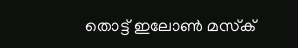തൊട്ട് ഇലോണ്‍ മസ്‌ക്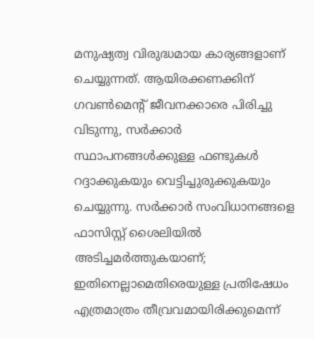മനുഷ്യത്വ വിരുദ്ധമായ കാര്യങ്ങളാണ് ചെയ്യുന്നത്. ആയിരക്കണക്കിന് ഗവണ്‍മെന്റ് ജീവനക്കാരെ പിരിച്ചു വിടുന്നു, സര്‍ക്കാര്‍ സ്ഥാപനങ്ങള്‍ക്കുള്ള ഫണ്ടുകള്‍ റദ്ദാക്കുകയും വെട്ടിച്ചുരുക്കുകയും ചെയ്യുന്നു. സര്‍ക്കാര്‍ സംവിധാനങ്ങളെ ഫാസിസ്റ്റ് ശൈലിയില്‍ അടിച്ചമര്‍ത്തുകയാണ്; ഇതിനെല്ലാമെതിരെയുള്ള പ്രതിഷേധം എത്രമാത്രം തീവ്രവമായിരിക്കുമെന്ന്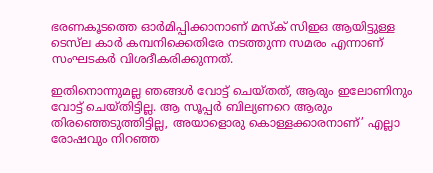ഭരണകൂടത്തെ ഓര്‍മിപ്പിക്കാനാണ് മസ്‌ക് സിഇഒ ആയിട്ടുള്ള ടെസ്‌ല കാര്‍ കമ്പനിക്കെതിരേ നടത്തുന്ന സമരം എന്നാണ് സംഘടകര്‍ വിശദീകരിക്കുന്നത്.

ഇതിനൊന്നുമല്ല ഞങ്ങള്‍ വോട്ട് ചെയ്തത്, ആരും ഇലോണിനും വോട്ട് ചെയ്തിട്ടില്ല. ആ സൂപ്പര്‍ ബില്യണറെ ആരും തിരഞ്ഞെടുത്തിട്ടില്ല, അയാളൊരു കൊള്ളക്കാരനാണ്’ എല്ലാ രോഷവും നിറഞ്ഞ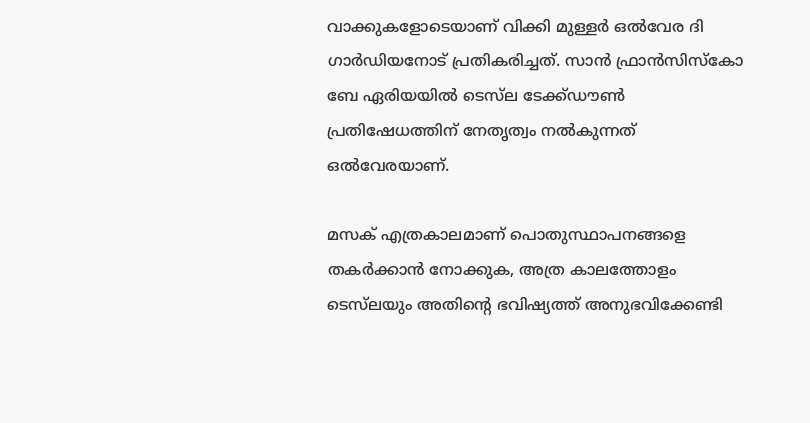വാക്കുകളോടെയാണ് വിക്കി മുള്ളര്‍ ഒല്‍വേര ദി ഗാര്‍ഡിയനോട് പ്രതികരിച്ചത്. സാന്‍ ഫ്രാന്‍സിസ്‌കോ ബേ ഏരിയയില്‍ ടെസ്‌ല ടേക്ക്ഡൗണ്‍ പ്രതിഷേധത്തിന് നേതൃത്വം നല്‍കുന്നത് ഒല്‍വേരയാണ്.

മസക് എത്രകാലമാണ് പൊതുസ്ഥാപനങ്ങളെ തകര്‍ക്കാന്‍ നോക്കുക, അത്ര കാലത്തോളം ടെസ്‌ലയും അതിന്റെ ഭവിഷ്യത്ത് അനുഭവിക്കേണ്ടി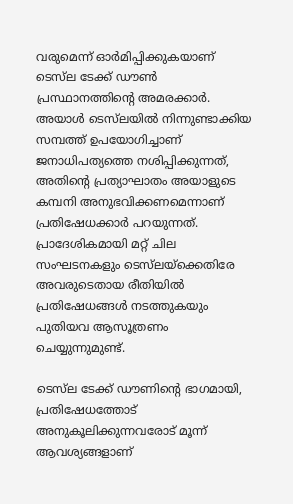വരുമെന്ന് ഓര്‍മിപ്പിക്കുകയാണ് ടെസ്‌ല ടേക്ക് ഡൗണ്‍ പ്രസ്ഥാനത്തിന്റെ അമരക്കാര്‍. അയാള്‍ ടെസ്‌ലയില്‍ നിന്നുണ്ടാക്കിയ സമ്പത്ത് ഉപയോഗിച്ചാണ് ജനാധിപത്യത്തെ നശിപ്പിക്കുന്നത്, അതിന്റെ പ്രത്യാഘാതം അയാളുടെ കമ്പനി അനുഭവിക്കണമെന്നാണ് പ്രതിഷേധക്കാര്‍ പറയുന്നത്. പ്രാദേശികമായി മറ്റ് ചില സംഘടനകളും ടെസ്‌ലയ്‌ക്കെതിരേ അവരുടെതായ രീതിയില്‍ പ്രതിഷേധങ്ങള്‍ നടത്തുകയും പുതിയവ ആസൂത്രണം ചെയ്യുന്നുമുണ്ട്.

ടെസ്‌ല ടേക്ക് ഡൗണിന്റെ ഭാഗമായി, പ്രതിഷേധത്തോട് അനുകൂലിക്കുന്നവരോട് മൂന്ന് ആവശ്യങ്ങളാണ്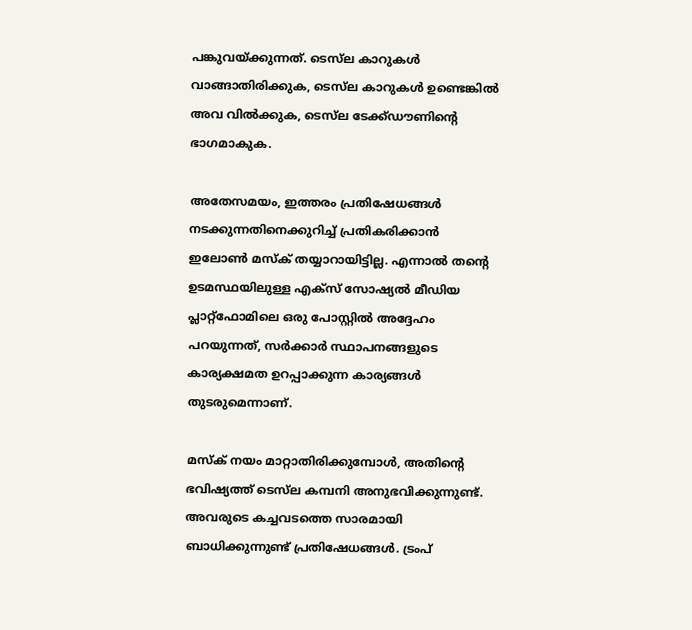പങ്കുവയ്ക്കുന്നത്. ടെസ്‌ല കാറുകള്‍ വാങ്ങാതിരിക്കുക, ടെസ്‌ല കാറുകള്‍ ഉണ്ടെങ്കില്‍ അവ വില്‍ക്കുക, ടെസ്‌ല ടേക്ക്ഡൗണിന്റെ ഭാഗമാകുക.

അതേസമയം, ഇത്തരം പ്രതിഷേധങ്ങള്‍ നടക്കുന്നതിനെക്കുറിച്ച് പ്രതികരിക്കാന്‍ ഇലോണ്‍ മസ്‌ക് തയ്യാറായിട്ടില്ല. എന്നാല്‍ തന്റെ ഉടമസ്ഥയിലുള്ള എക്‌സ് സോഷ്യല്‍ മീഡിയ പ്ലാറ്റ്‌ഫോമിലെ ഒരു പോസ്റ്റില്‍ അദ്ദേഹം പറയുന്നത്, സര്‍ക്കാര്‍ സ്ഥാപനങ്ങളുടെ കാര്യക്ഷമത ഉറപ്പാക്കുന്ന കാര്യങ്ങള്‍ തുടരുമെന്നാണ്.

മസ്‌ക് നയം മാറ്റാതിരിക്കുമ്പോള്‍, അതിന്റെ ഭവിഷ്യത്ത് ടെസ്‌ല കമ്പനി അനുഭവിക്കുന്നുണ്ട്. അവരുടെ കച്ചവടത്തെ സാരമായി ബാധിക്കുന്നുണ്ട് പ്രതിഷേധങ്ങള്‍. ട്രംപ്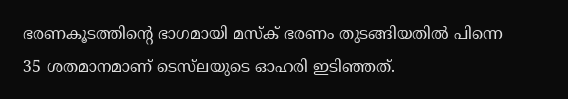ഭരണകൂടത്തിന്റെ ഭാഗമായി മസ്‌ക് ഭരണം തുടങ്ങിയതില്‍ പിന്നെ 35 ശതമാനമാണ് ടെസ്‌ലയുടെ ഓഹരി ഇടിഞ്ഞത്.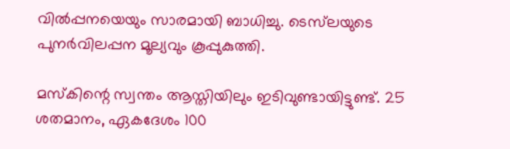വില്‍പ്പനയെയും സാരമായി ബാധിച്ചു. ടെസ്‌ലയുടെ പുനര്‍വിലപ്പന മൂല്യവും കൂപ്പുകുത്തി.

മസ്‌കിന്റെ സ്വന്തം ആസ്തിയിലും ഇടിവുണ്ടായിട്ടുണ്ട്. 25 ശതമാനം, ഏകദേശം 100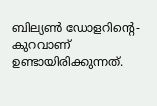ബില്യണ്‍ ഡോളറിന്റെ- കുറവാണ് ഉണ്ടായിരിക്കുന്നത്.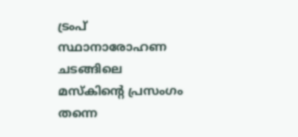ട്രംപ് സ്ഥാനാരോഹണ ചടങ്ങിലെ മസ്‌കിന്റെ പ്രസംഗം തന്നെ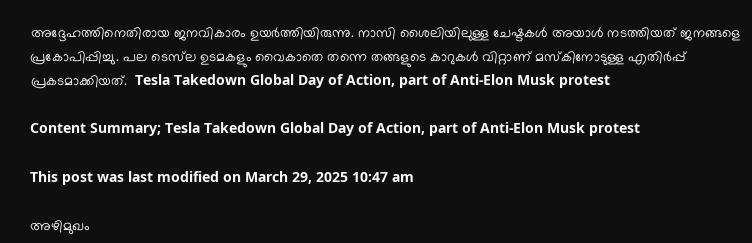അദ്ദേഹത്തിനെതിരായ ജനവികാരം ഉയര്‍ത്തിയിരുന്നു. നാസി ശൈലിയിലുള്ള ചേഷ്ടകള്‍ അയാള്‍ നടത്തിയത് ജനങ്ങളെ പ്രകോപിപ്പിച്ചു. പല ടെസ്‌ല ഉടമകളും വൈകാതെ തന്നെ തങ്ങളുടെ കാറുകള്‍ വിറ്റാണ് മസ്‌കിനോടുള്ള എതിര്‍പ്പ് പ്രകടമാക്കിയത്.  Tesla Takedown Global Day of Action, part of Anti-Elon Musk protest

Content Summary; Tesla Takedown Global Day of Action, part of Anti-Elon Musk protest

This post was last modified on March 29, 2025 10:47 am

അഴിമുഖം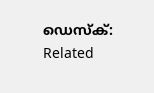ഡെസ്‌ക്:
Related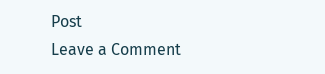Post
Leave a Comment